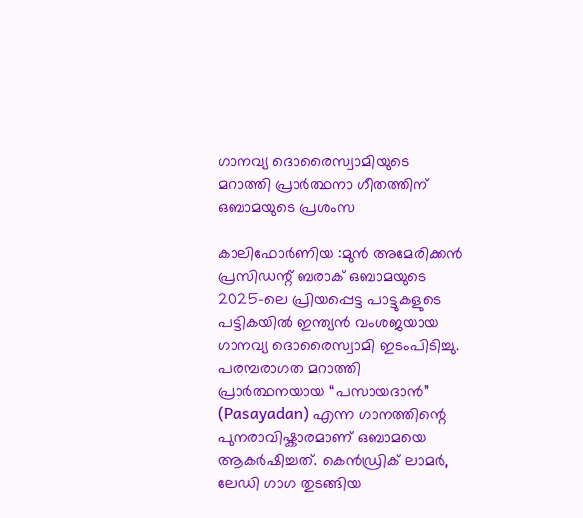ഗാനവ്യ ദൊരൈസ്വാമിയുടെ മറാത്തി പ്രാർത്ഥനാ ഗീതത്തിന് ഒബാമയുടെ പ്രശംസ

കാലിഫോർണിയ :മുൻ അമേരിക്കൻ പ്രസിഡന്റ് ബരാക് ഒബാമയുടെ 2025-ലെ പ്രിയപ്പെട്ട പാട്ടുകളുടെ പട്ടികയിൽ ഇന്ത്യൻ വംശജയായ ഗാനവ്യ ദൊരൈസ്വാമി ഇടംപിടിച്ചു. പരമ്പരാഗത മറാത്തി പ്രാർത്ഥനയായ “പസായദാൻ” (Pasayadan) എന്ന ഗാനത്തിന്റെ പുനരാവിഷ്കാരമാണ് ഒബാമയെ ആകർഷിച്ചത്. കെൻഡ്രിക് ലാമർ, ലേഡി ഗാഗ തുടങ്ങിയ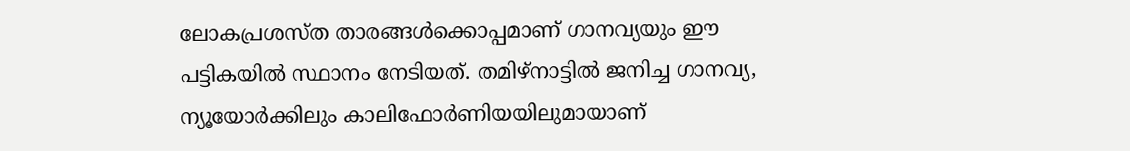ലോകപ്രശസ്ത താരങ്ങൾക്കൊപ്പമാണ് ഗാനവ്യയും ഈ പട്ടികയിൽ സ്ഥാനം നേടിയത്. തമിഴ്‌നാട്ടിൽ ജനിച്ച ഗാനവ്യ, ന്യൂയോർക്കിലും കാലിഫോർണിയയിലുമായാണ്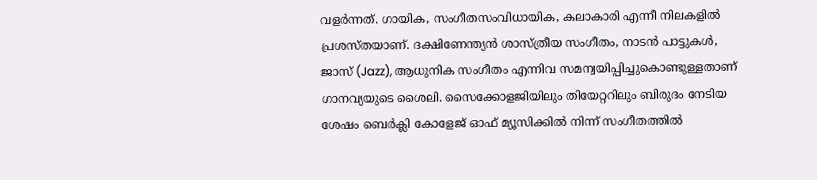വളർന്നത്. ഗായിക, സംഗീതസംവിധായിക, കലാകാരി എന്നീ നിലകളിൽ പ്രശസ്തയാണ്. ദക്ഷിണേന്ത്യൻ ശാസ്ത്രീയ സംഗീതം, നാടൻ പാട്ടുകൾ, ജാസ് (Jazz), ആധുനിക സംഗീതം എന്നിവ സമന്വയിപ്പിച്ചുകൊണ്ടുള്ളതാണ് ഗാനവ്യയുടെ ശൈലി. സൈക്കോളജിയിലും തിയേറ്ററിലും ബിരുദം നേടിയ ശേഷം ബെർക്ലി കോളേജ് ഓഫ് മ്യൂസിക്കിൽ നിന്ന് സംഗീതത്തിൽ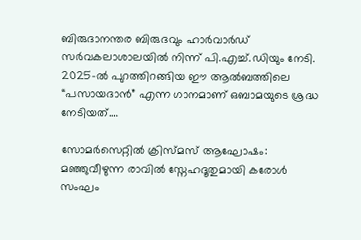ബിരുദാനന്തര ബിരുദവും ഹാർവാർഡ് സർവകലാശാലയിൽ നിന്ന് പി.എച്ച്.ഡിയും നേടി. 2025-ൽ പുറത്തിറങ്ങിയ ഈ ആൽബത്തിലെ “പസായദാൻ” എന്ന ഗാനമാണ് ഒബാമയുടെ ശ്രദ്ധ നേടിയത്.…

സോമർസെറ്റിൽ ക്രിസ്മസ് ആഘോഷം: മഞ്ഞുവീഴുന്ന രാവിൽ സ്നേഹദൂതുമായി കരോൾ സംഘം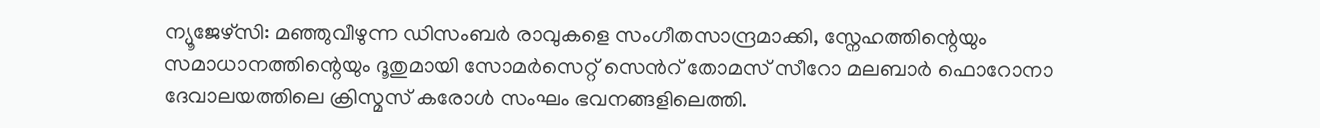ന്യൂജേഴ്സി: മഞ്ഞുവീഴുന്ന ഡിസംബർ രാവുകളെ സംഗീതസാന്ദ്രമാക്കി, സ്നേഹത്തിന്റെയും സമാധാനത്തിന്റെയും ദൂതുമായി സോമർസെറ്റ് സെൻറ് തോമസ് സീറോ മലബാർ ഫൊറോനാ ദേവാലയത്തിലെ ക്രിസ്മസ് കരോൾ സംഘം ഭവനങ്ങളിലെത്തി.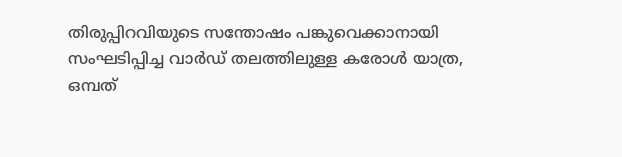തിരുപ്പിറവിയുടെ സന്തോഷം പങ്കുവെക്കാനായി സംഘടിപ്പിച്ച വാർഡ് തലത്തിലുള്ള കരോൾ യാത്ര, ഒമ്പത്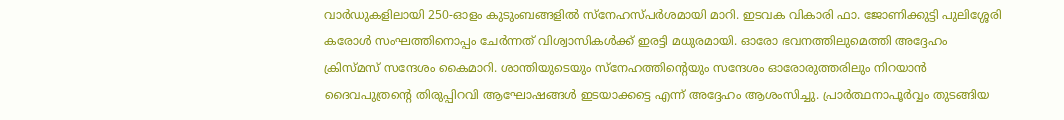വാർഡുകളിലായി 250-ഓളം കുടുംബങ്ങളിൽ സ്നേഹസ്പർശമായി മാറി. ഇടവക വികാരി ഫാ. ജോണിക്കുട്ടി പുലിശ്ശേരി കരോൾ സംഘത്തിനൊപ്പം ചേർന്നത് വിശ്വാസികൾക്ക് ഇരട്ടി മധുരമായി. ഓരോ ഭവനത്തിലുമെത്തി അദ്ദേഹം ക്രിസ്മസ് സന്ദേശം കൈമാറി. ശാന്തിയുടെയും സ്നേഹത്തിന്റെയും സന്ദേശം ഓരോരുത്തരിലും നിറയാൻ ദൈവപുത്രന്റെ തിരുപ്പിറവി ആഘോഷങ്ങൾ ഇടയാക്കട്ടെ എന്ന് അദ്ദേഹം ആശംസിച്ചു. പ്രാർത്ഥനാപൂർവ്വം തുടങ്ങിയ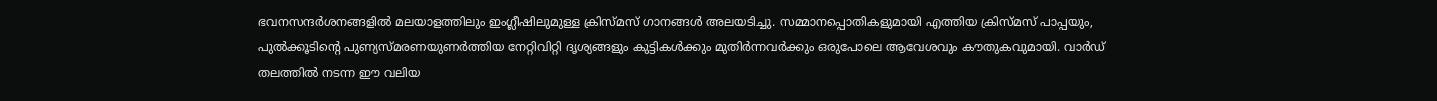ഭവനസന്ദർശനങ്ങളിൽ മലയാളത്തിലും ഇംഗ്ലീഷിലുമുള്ള ക്രിസ്മസ് ഗാനങ്ങൾ അലയടിച്ചു. സമ്മാനപ്പൊതികളുമായി എത്തിയ ക്രിസ്മസ് പാപ്പയും, പുൽക്കൂടിന്റെ പുണ്യസ്മരണയുണർത്തിയ നേറ്റിവിറ്റി ദൃശ്യങ്ങളും കുട്ടികൾക്കും മുതിർന്നവർക്കും ഒരുപോലെ ആവേശവും കൗതുകവുമായി. വാർഡ് തലത്തിൽ നടന്ന ഈ വലിയ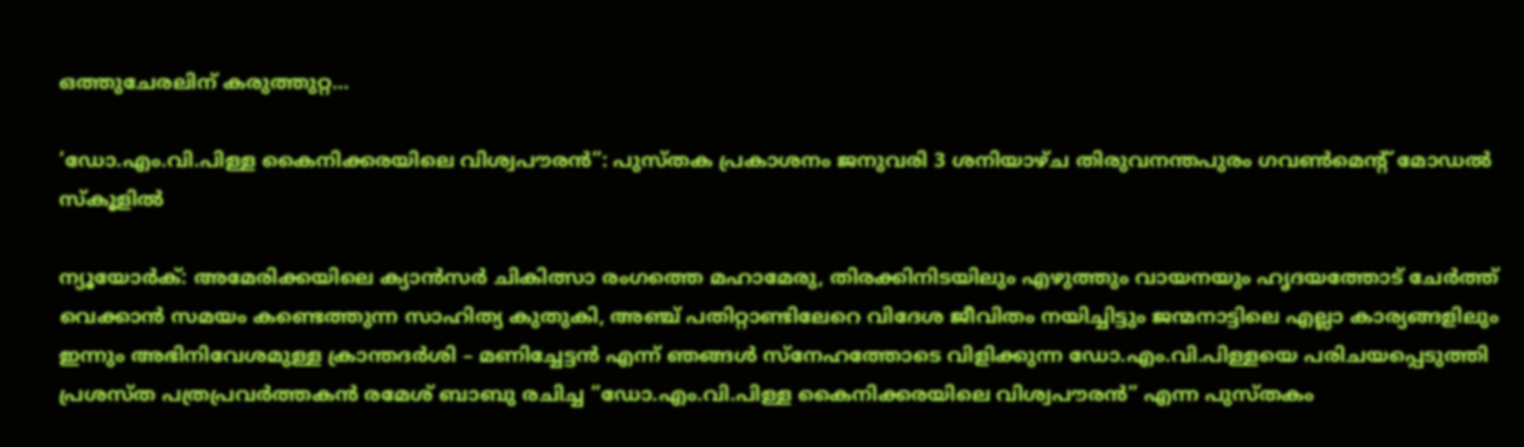ഒത്തുചേരലിന് കരുത്തുറ്റ…

‘ഡോ.എം.വി.പിള്ള കൈനിക്കരയിലെ വിശ്വപൗരന്‍”: പുസ്തക പ്രകാശനം ജനുവരി 3 ശനിയാഴ്ച തിരുവനന്തപുരം ഗവണ്‍മെന്റ് മോഡല്‍ സ്‌കൂളില്‍

ന്യൂയോർക്: അമേരിക്കയിലെ ക്യാൻസർ ചികിത്സാ രംഗത്തെ മഹാമേരു, തിരക്കിനിടയിലും എഴുത്തും വായനയും ഹൃദയത്തോട് ചേർത്ത് വെക്കാൻ സമയം കണ്ടെത്തുന്ന സാഹിത്യ കുതുകി, അഞ്ച് പതിറ്റാണ്ടിലേറെ വിദേശ ജീവിതം നയിച്ചിട്ടും ജന്മനാട്ടിലെ എല്ലാ കാര്യങ്ങളിലും ഇന്നും അഭിനിവേശമുള്ള ക്രാന്തദർശി – മണിച്ചേട്ടൻ എന്ന് ഞങ്ങൾ സ്നേഹത്തോടെ വിളിക്കുന്ന ഡോ.എം.വി.പിള്ളയെ പരിചയപ്പെടുത്തി പ്രശസ്ത പത്രപ്രവര്‍ത്തകന്‍ രമേശ് ബാബു രചിച്ച ”ഡോ.എം.വി.പിള്ള കൈനിക്കരയിലെ വിശ്വപൗരന്‍” എന്ന പുസ്തകം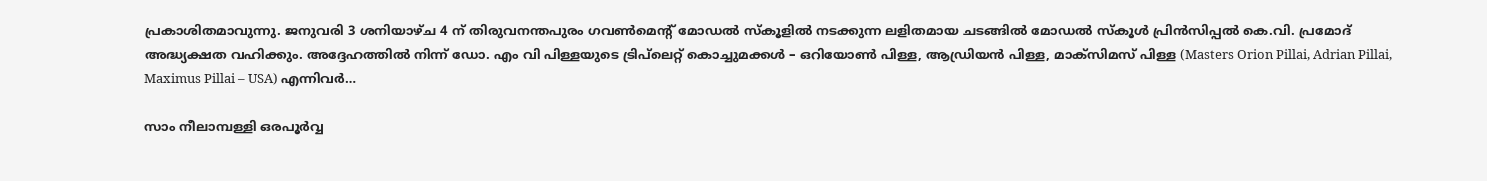പ്രകാശിതമാവുന്നു. ജനുവരി 3 ശനിയാഴ്ച 4 ന് തിരുവനന്തപുരം ഗവണ്‍മെന്റ് മോഡല്‍ സ്‌കൂളില്‍ നടക്കുന്ന ലളിതമായ ചടങ്ങിൽ മോഡല്‍ സ്‌കൂൾ പ്രിന്‍സിപ്പൽ കെ.വി. പ്രമോദ് അദ്ധ്യക്ഷത വഹിക്കും. അദ്ദേഹത്തിൽ നിന്ന് ഡോ. എം വി പിള്ളയുടെ ട്രിപ്‌ലെറ്റ് കൊച്ചുമക്കൾ – ഒറിയോണ്‍ പിള്ള, ആഡ്രിയന്‍ പിള്ള, മാക്‌സിമസ് പിള്ള (Masters Orion Pillai, Adrian Pillai, Maximus Pillai – USA) എന്നിവർ…

സാം നീലാമ്പള്ളി ഒരപൂർവ്വ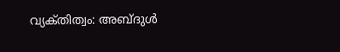വ്യക്‌തിത്വം: അബ്‌ദുൾ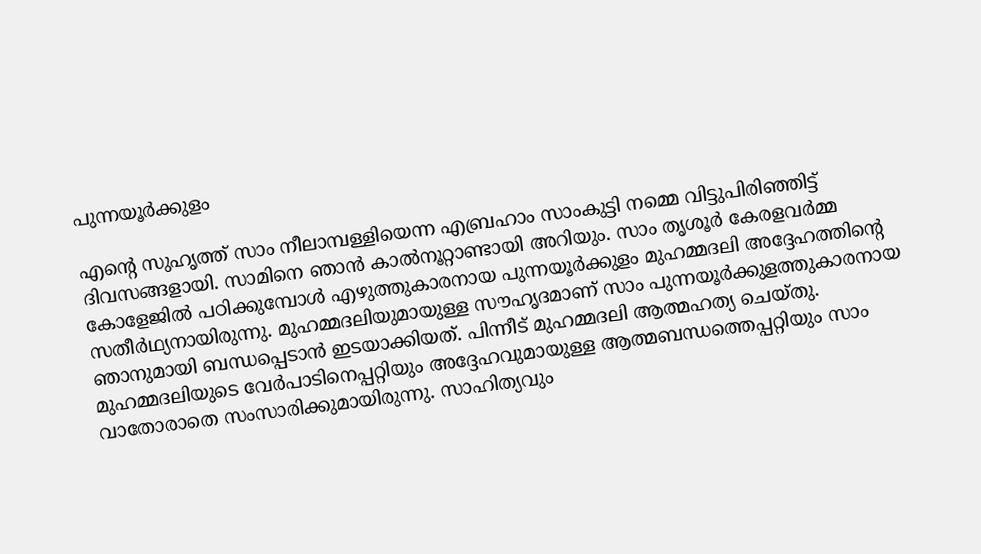പുന്നയൂർക്കുളം

എന്റെ സുഹൃത്ത് സാം നീലാമ്പള്ളിയെന്ന എബ്രഹാം സാംകുട്ടി നമ്മെ വിട്ടുപിരിഞ്ഞിട്ട് ദിവസങ്ങളായി. സാമിനെ ഞാൻ കാൽനൂറ്റാണ്ടായി അറിയും. സാം തൃശൂർ കേരളവർമ്മ കോളേജിൽ പഠിക്കുമ്പോൾ എഴുത്തുകാരനായ പുന്നയൂർക്കുളം മുഹമ്മദലി അദ്ദേഹത്തിന്റെ സതീർഥ്യനായിരുന്നു. മുഹമ്മദലിയുമായുള്ള സൗഹൃദമാണ് സാം പുന്നയൂർക്കുളത്തുകാരനായ ഞാനുമായി ബന്ധപ്പെടാൻ ഇടയാക്കിയത്. പിന്നീട് മുഹമ്മദലി ആത്മഹത്യ ചെയ്തു. മുഹമ്മദലിയുടെ വേർപാടിനെപ്പറ്റിയും അദ്ദേഹവുമായുള്ള ആത്മബന്ധത്തെപ്പറ്റിയും സാം വാതോരാതെ സംസാരിക്കുമായിരുന്നു. സാഹിത്യവും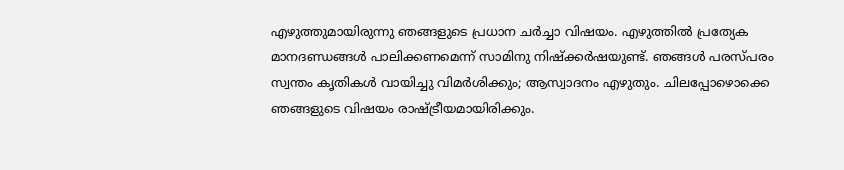എഴുത്തുമായിരുന്നു ഞങ്ങളുടെ പ്രധാന ചർച്ചാ വിഷയം. എഴുത്തിൽ പ്രത്യേക മാനദണ്ഡങ്ങൾ പാലിക്കണമെന്ന് സാമിനു നിഷ്ക്കർഷയുണ്ട്. ഞങ്ങൾ പരസ്പരം സ്വന്തം കൃതികൾ വായിച്ചു വിമർശിക്കും; ആസ്വാദനം എഴുതും. ചിലപ്പോഴൊക്കെ ഞങ്ങളുടെ വിഷയം രാഷ്ട്രീയമായിരിക്കും.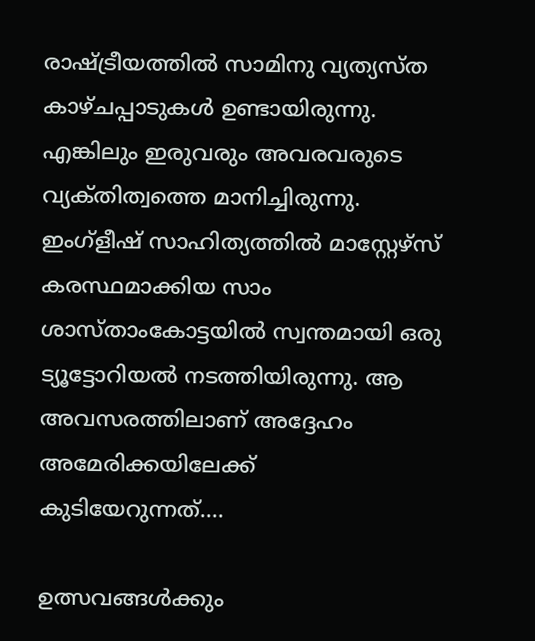രാഷ്ട്രീയത്തിൽ സാമിനു വ്യത്യസ്ത കാഴ്ചപ്പാടുകൾ ഉണ്ടായിരുന്നു. എങ്കിലും ഇരുവരും അവരവരുടെ വ്യക്‌തിത്വത്തെ മാനിച്ചിരുന്നു. ഇംഗ്ളീഷ് സാഹിത്യത്തിൽ മാസ്റ്റേഴ്സ് കരസ്ഥമാക്കിയ സാം ശാസ്താംകോട്ടയിൽ സ്വന്തമായി ഒരു ട്യൂട്ടോറിയൽ നടത്തിയിരുന്നു. ആ അവസരത്തിലാണ് അദ്ദേഹം അമേരിക്കയിലേക്ക് കുടിയേറുന്നത്.…

ഉത്സവങ്ങൾക്കും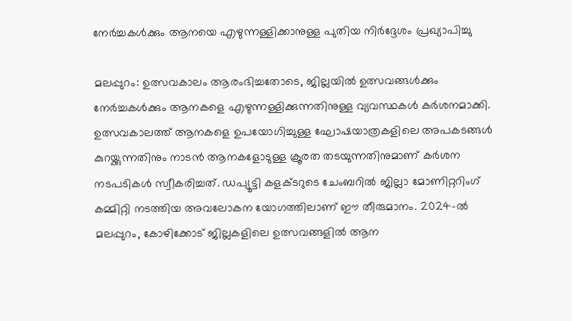നേര്‍ച്ചകള്‍ക്കും ആനയെ എഴുന്നള്ളിക്കാനുള്ള പുതിയ നിര്‍ദ്ദേശം പ്രഖ്യാപിച്ചു

മലപ്പുറം: ഉത്സവകാലം ആരംഭിച്ചതോടെ, ജില്ലയിൽ ഉത്സവങ്ങൾക്കും നേർച്ചകൾക്കും ആനകളെ എഴുന്നള്ളിക്കുന്നതിനുള്ള വ്യവസ്ഥകൾ കർശനമാക്കി. ഉത്സവകാലത്ത് ആനകളെ ഉപയോഗിച്ചുള്ള ഘോഷയാത്രകളിലെ അപകടങ്ങൾ കുറയ്ക്കുന്നതിനും നാടൻ ആനകളോടുള്ള ക്രൂരത തടയുന്നതിനുമാണ് കർശന നടപടികൾ സ്വീകരിച്ചത്. ഡപ്യൂട്ടി കളക്ടറുടെ ചേംബറിൽ ജില്ലാ മോണിറ്ററിംഗ് കമ്മിറ്റി നടത്തിയ അവലോകന യോഗത്തിലാണ് ഈ തീരുമാനം. 2024-ൽ മലപ്പുറം, കോഴിക്കോട് ജില്ലകളിലെ ഉത്സവങ്ങളിൽ ആന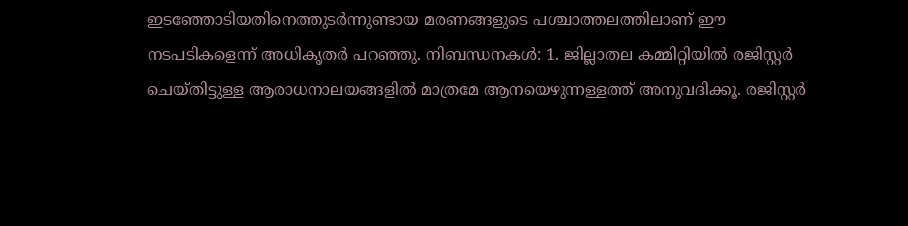ഇടഞ്ഞോടിയതിനെത്തുടര്‍ന്നുണ്ടായ മരണങ്ങളുടെ പശ്ചാത്തലത്തിലാണ് ഈ നടപടികളെന്ന് അധികൃതര്‍ പറഞ്ഞു. നിബന്ധനകള്‍: 1. ജില്ലാതല കമ്മിറ്റിയിൽ രജിസ്റ്റർ ചെയ്തിട്ടുള്ള ആരാധനാലയങ്ങളിൽ മാത്രമേ ആനയെഴുന്നള്ളത്ത് അനുവദിക്കൂ. രജിസ്റ്റർ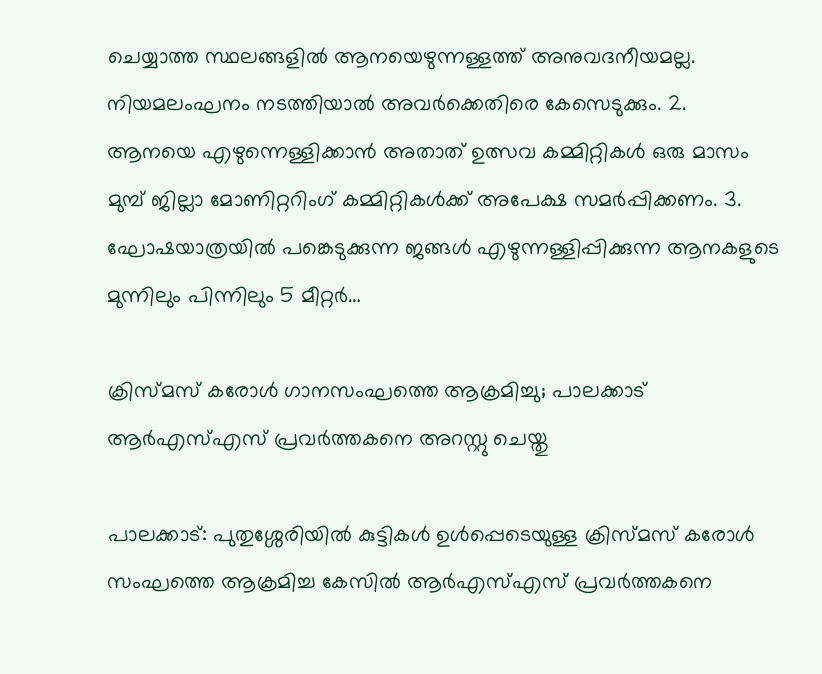ചെയ്യാത്ത സ്ഥലങ്ങളിൽ ആനയെഴുന്നള്ളത്ത് അനുവദനീയമല്ല. നിയമലംഘനം നടത്തിയാല്‍ അവര്‍ക്കെതിരെ കേസെടുക്കും. 2. ആനയെ എഴുന്നെള്ളിക്കാന്‍ അതാത് ഉത്സവ കമ്മിറ്റികൾ ഒരു മാസം മുമ്പ് ജില്ലാ മോണിറ്ററിംഗ് കമ്മിറ്റികൾക്ക് അപേക്ഷ സമർപ്പിക്കണം. 3. ഘോഷയാത്രയിൽ പങ്കെടുക്കുന്ന ജങ്ങള്‍ എഴുന്നള്ളിപ്പിക്കുന്ന ആനകളുടെ മുന്നിലും പിന്നിലും 5 മീറ്റർ…

ക്രിസ്മസ് കരോൾ ഗാനസംഘത്തെ ആക്രമിച്ചു; പാലക്കാട് ആർഎസ്എസ് പ്രവർത്തകനെ അറസ്റ്റു ചെയ്തു

പാലക്കാട്: പുതുശ്ശേരിയിൽ കുട്ടികൾ ഉൾപ്പെടെയുള്ള ക്രിസ്മസ് കരോൾ സംഘത്തെ ആക്രമിച്ച കേസിൽ ആർ‌എസ്‌എസ് പ്രവർത്തകനെ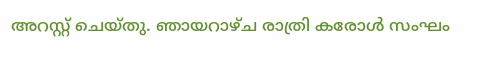അറസ്റ്റ് ചെയ്തു. ഞായറാഴ്ച രാത്രി കരോള്‍ സംഘം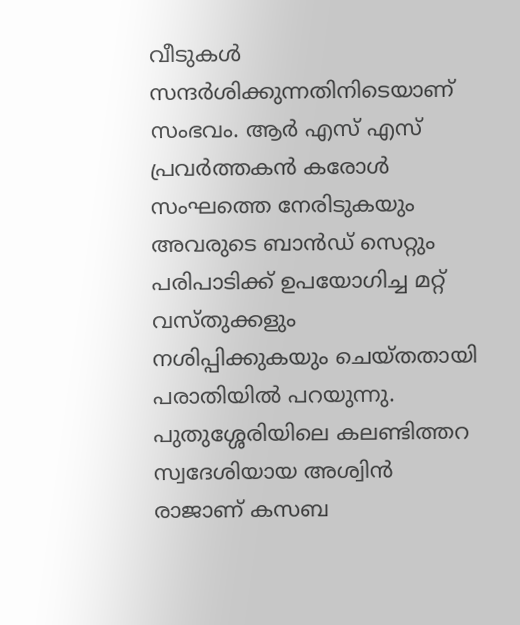വീടുകള്‍ സന്ദര്‍ശിക്കുന്നതിനിടെയാണ് സംഭവം. ആര്‍ എസ് എസ് പ്രവര്‍ത്തകന്‍ കരോള്‍ സംഘത്തെ നേരിടുകയും അവരുടെ ബാൻഡ് സെറ്റും പരിപാടിക്ക് ഉപയോഗിച്ച മറ്റ് വസ്തുക്കളും നശിപ്പിക്കുകയും ചെയ്തതായി പരാതിയിൽ പറയുന്നു. പുതുശ്ശേരിയിലെ കലണ്ടിത്തറ സ്വദേശിയായ അശ്വിൻ രാജാണ് കസബ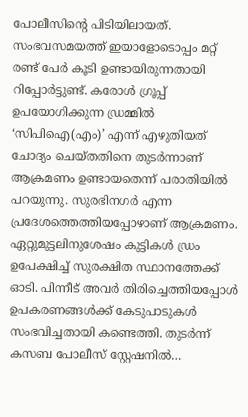പോലീസിന്റെ പിടിയിലായത്. സംഭവസമയത്ത് ഇയാളോടൊപ്പം മറ്റ് രണ്ട് പേർ കൂടി ഉണ്ടായിരുന്നതായി റിപ്പോർട്ടുണ്ട്. കരോൾ ഗ്രൂപ്പ് ഉപയോഗിക്കുന്ന ഡ്രമ്മിൽ ‘സിപിഐ(എം)’ എന്ന് എഴുതിയത് ചോദ്യം ചെയ്തതിനെ തുടർന്നാണ് ആക്രമണം ഉണ്ടായതെന്ന് പരാതിയിൽ പറയുന്നു. സുരഭിനഗർ എന്ന പ്രദേശത്തെത്തിയപ്പോഴാണ് ആക്രമണം. ഏറ്റുമുട്ടലിനുശേഷം കുട്ടികൾ ഡ്രം ഉപേക്ഷിച്ച് സുരക്ഷിത സ്ഥാനത്തേക്ക് ഓടി. പിന്നീട് അവർ തിരിച്ചെത്തിയപ്പോൾ ഉപകരണങ്ങൾക്ക് കേടുപാടുകൾ സംഭവിച്ചതായി കണ്ടെത്തി. തുടർന്ന് കസബ പോലീസ് സ്റ്റേഷനിൽ…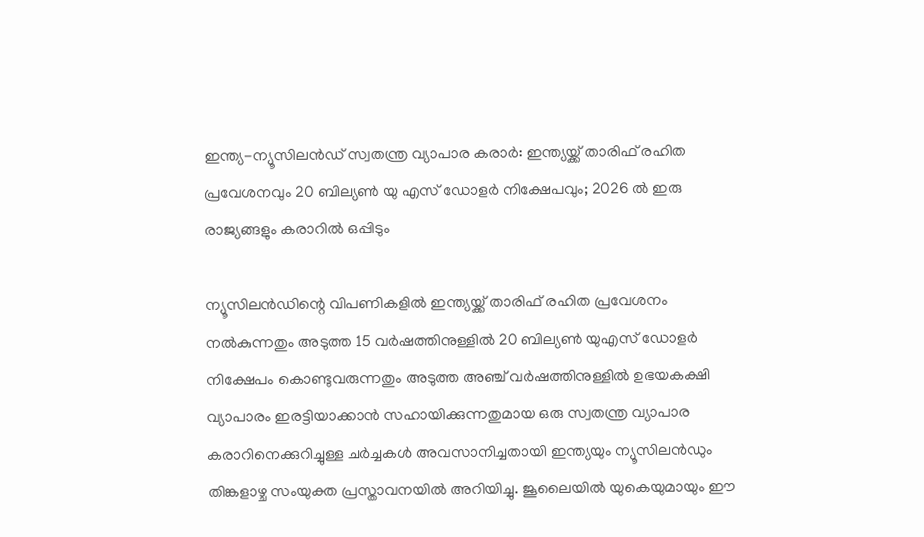ഇന്ത്യ-ന്യൂസിലൻഡ് സ്വതന്ത്ര വ്യാപാര കരാര്‍: ഇന്ത്യയ്ക്ക് താരിഫ് രഹിത പ്രവേശനവും 20 ബില്യണ്‍ യു എസ് ഡോളര്‍ നിക്ഷേപവും; 2026 ൽ ഇരു രാജ്യങ്ങളും കരാറില്‍ ഒപ്പിടും

ന്യൂസിലൻഡിന്റെ വിപണികളിൽ ഇന്ത്യയ്ക്ക് താരിഫ് രഹിത പ്രവേശനം നൽകുന്നതും അടുത്ത 15 വർഷത്തിനുള്ളിൽ 20 ബില്യൺ യുഎസ് ഡോളർ നിക്ഷേപം കൊണ്ടുവരുന്നതും അടുത്ത അഞ്ച് വർഷത്തിനുള്ളിൽ ഉഭയകക്ഷി വ്യാപാരം ഇരട്ടിയാക്കാൻ സഹായിക്കുന്നതുമായ ഒരു സ്വതന്ത്ര വ്യാപാര കരാറിനെക്കുറിച്ചുള്ള ചർച്ചകൾ അവസാനിച്ചതായി ഇന്ത്യയും ന്യൂസിലൻഡും തിങ്കളാഴ്ച സം‌യുക്ത പ്രസ്താവനയില്‍ അറിയിച്ചു. ജൂലൈയിൽ യുകെയുമായും ഈ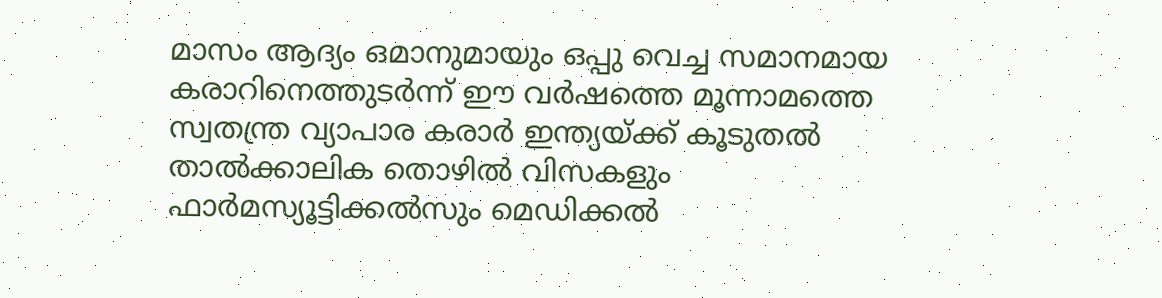മാസം ആദ്യം ഒമാനുമായും ഒപ്പു വെച്ച സമാനമായ കരാറിനെത്തുടർന്ന് ഈ വർഷത്തെ മൂന്നാമത്തെ സ്വതന്ത്ര വ്യാപാര കരാർ ഇന്ത്യയ്ക്ക് കൂടുതൽ താൽക്കാലിക തൊഴിൽ വിസകളും ഫാർമസ്യൂട്ടിക്കൽസും മെഡിക്കൽ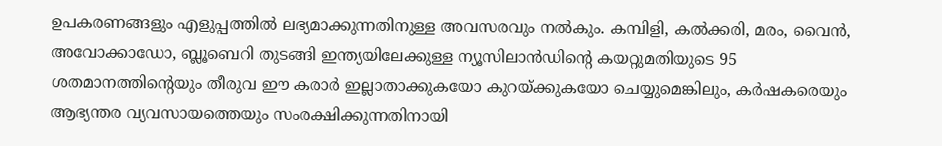ഉപകരണങ്ങളും എളുപ്പത്തിൽ ലഭ്യമാക്കുന്നതിനുള്ള അവസരവും നൽകും. കമ്പിളി, കൽക്കരി, മരം, വൈൻ, അവോക്കാഡോ, ബ്ലൂബെറി തുടങ്ങി ഇന്ത്യയിലേക്കുള്ള ന്യൂസിലാൻഡിന്റെ കയറ്റുമതിയുടെ 95 ശതമാനത്തിന്റെയും തീരുവ ഈ കരാർ ഇല്ലാതാക്കുകയോ കുറയ്ക്കുകയോ ചെയ്യുമെങ്കിലും, കർഷകരെയും ആഭ്യന്തര വ്യവസായത്തെയും സംരക്ഷിക്കുന്നതിനായി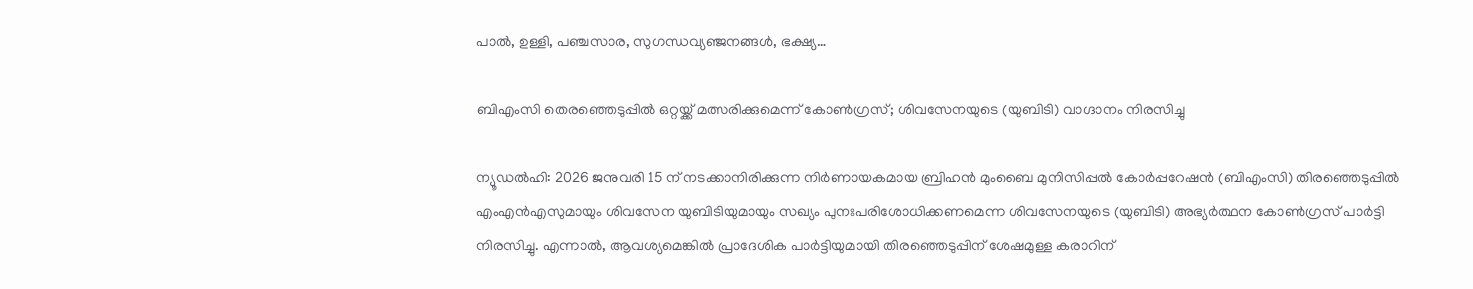പാൽ, ഉള്ളി, പഞ്ചസാര, സുഗന്ധവ്യഞ്ജനങ്ങൾ, ഭക്ഷ്യ…

ബിഎംസി തെരഞ്ഞെടുപ്പിൽ ഒറ്റയ്ക്ക് മത്സരിക്കുമെന്ന് കോൺഗ്രസ്; ശിവസേനയുടെ (യുബിടി) വാഗ്ദാനം നിരസിച്ചു

ന്യൂഡൽഹി: 2026 ജനുവരി 15 ന് നടക്കാനിരിക്കുന്ന നിർണായകമായ ബ്രിഹൻ മുംബൈ മുനിസിപ്പൽ കോർപ്പറേഷൻ (ബിഎംസി) തിരഞ്ഞെടുപ്പിൽ എംഎൻഎസുമായും ശിവസേന യുബിടിയുമായും സഖ്യം പുനഃപരിശോധിക്കണമെന്ന ശിവസേനയുടെ (യുബിടി) അഭ്യർത്ഥന കോൺഗ്രസ് പാർട്ടി നിരസിച്ചു. എന്നാല്‍, ആവശ്യമെങ്കിൽ പ്രാദേശിക പാർട്ടിയുമായി തിരഞ്ഞെടുപ്പിന് ശേഷമുള്ള കരാറിന്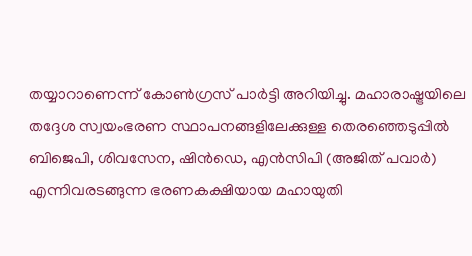തയ്യാറാണെന്ന് കോൺഗ്രസ് പാർട്ടി അറിയിച്ചു. മഹാരാഷ്ട്രയിലെ തദ്ദേശ സ്വയംഭരണ സ്ഥാപനങ്ങളിലേക്കുള്ള തെരഞ്ഞെടുപ്പിൽ ബിജെപി, ശിവസേന, ഷിൻഡെ, എൻസിപി (അജിത് പവാർ) എന്നിവരടങ്ങുന്ന ഭരണകക്ഷിയായ മഹായുതി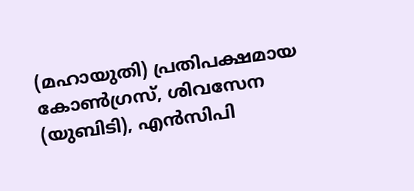(മഹായുതി) പ്രതിപക്ഷമായ കോൺഗ്രസ്, ശിവസേന (യുബിടി), എൻസിപി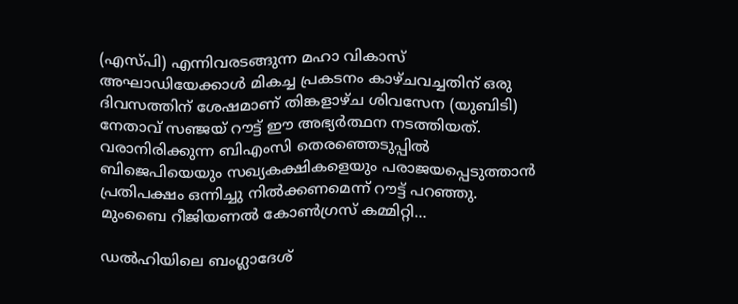(എസ്പി) എന്നിവരടങ്ങുന്ന മഹാ വികാസ് അഘാഡിയേക്കാൾ മികച്ച പ്രകടനം കാഴ്ചവച്ചതിന് ഒരു ദിവസത്തിന് ശേഷമാണ് തിങ്കളാഴ്ച ശിവസേന (യുബിടി) നേതാവ് സഞ്ജയ് റൗട്ട് ഈ അഭ്യർത്ഥന നടത്തിയത്. വരാനിരിക്കുന്ന ബിഎംസി തെരഞ്ഞെടുപ്പിൽ ബിജെപിയെയും സഖ്യകക്ഷികളെയും പരാജയപ്പെടുത്താൻ പ്രതിപക്ഷം ഒന്നിച്ചു നിൽക്കണമെന്ന് റൗട്ട് പറഞ്ഞു. മുംബൈ റീജിയണൽ കോൺഗ്രസ് കമ്മിറ്റി…

ഡൽഹിയിലെ ബംഗ്ലാദേശ്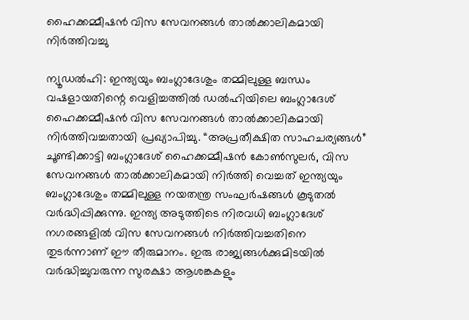ഹൈക്കമ്മീഷൻ വിസ സേവനങ്ങൾ താൽക്കാലികമായി നിർത്തിവച്ചു

ന്യൂഡൽഹി: ഇന്ത്യയും ബംഗ്ലാദേശും തമ്മിലുള്ള ബന്ധം വഷളായതിന്റെ വെളിച്ചത്തിൽ ഡൽഹിയിലെ ബംഗ്ലാദേശ് ഹൈക്കമ്മീഷൻ വിസ സേവനങ്ങൾ താൽക്കാലികമായി നിർത്തിവച്ചതായി പ്രഖ്യാപിച്ചു. “അപ്രതീക്ഷിത സാഹചര്യങ്ങൾ” ചൂണ്ടിക്കാട്ടി ബംഗ്ലാദേശ് ഹൈക്കമ്മീഷൻ കോൺസുലർ, വിസ സേവനങ്ങൾ താൽക്കാലികമായി നിർത്തി വെച്ചത് ഇന്ത്യയും ബംഗ്ലാദേശും തമ്മിലുള്ള നയതന്ത്ര സംഘർഷങ്ങൾ കൂടുതൽ വർദ്ധിപ്പിക്കുന്നു. ഇന്ത്യ അടുത്തിടെ നിരവധി ബംഗ്ലാദേശ് നഗരങ്ങളിൽ വിസ സേവനങ്ങൾ നിർത്തിവച്ചതിനെ തുടർന്നാണ് ഈ തീരുമാനം. ഇരു രാജ്യങ്ങൾക്കുമിടയിൽ വർദ്ധിച്ചുവരുന്ന സുരക്ഷാ ആശങ്കകളും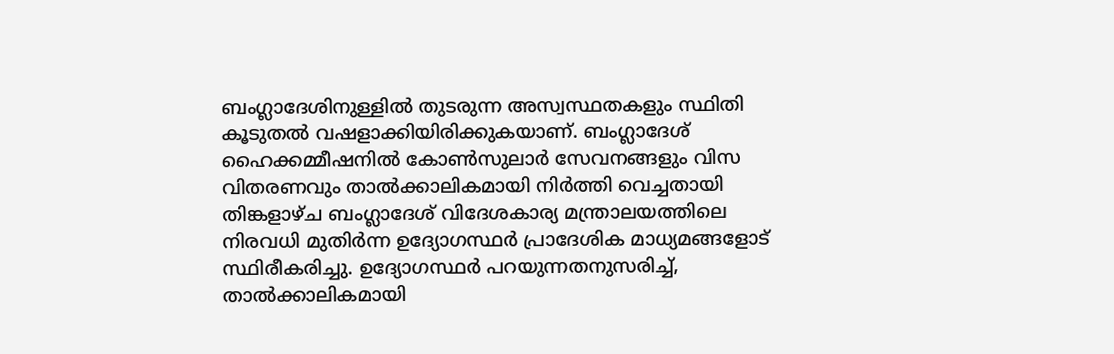ബംഗ്ലാദേശിനുള്ളിൽ തുടരുന്ന അസ്വസ്ഥതകളും സ്ഥിതി കൂടുതൽ വഷളാക്കിയിരിക്കുകയാണ്. ബംഗ്ലാദേശ് ഹൈക്കമ്മീഷനിൽ കോൺസുലാർ സേവനങ്ങളും വിസ വിതരണവും താൽക്കാലികമായി നിർത്തി വെച്ചതായി തിങ്കളാഴ്ച ബംഗ്ലാദേശ് വിദേശകാര്യ മന്ത്രാലയത്തിലെ നിരവധി മുതിർന്ന ഉദ്യോഗസ്ഥർ പ്രാദേശിക മാധ്യമങ്ങളോട് സ്ഥിരീകരിച്ചു. ഉദ്യോഗസ്ഥർ പറയുന്നതനുസരിച്ച്, താൽക്കാലികമായി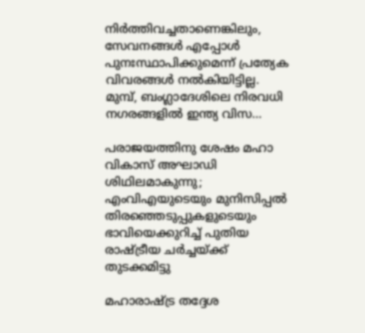നിർത്തിവച്ചതാണെങ്കിലും, സേവനങ്ങൾ എപ്പോൾ പുനഃസ്ഥാപിക്കുമെന്ന് പ്രത്യേക വിവരങ്ങൾ നൽകിയിട്ടില്ല. മുമ്പ്, ബംഗ്ലാദേശിലെ നിരവധി നഗരങ്ങളിൽ ഇന്ത്യ വിസ…

പരാജയത്തിനു ശേഷം മഹാ വികാസ് അഘാഡി ശിഥിലമാകുന്നു; എംവിഎയുടെയും മുനിസിപ്പൽ തിരഞ്ഞെടുപ്പുകളുടെയും ഭാവിയെക്കുറിച്ച് പുതിയ രാഷ്ട്രീയ ചർച്ചയ്ക്ക് തുടക്കമിട്ടു

മഹാരാഷ്ട്ര തദ്ദേശ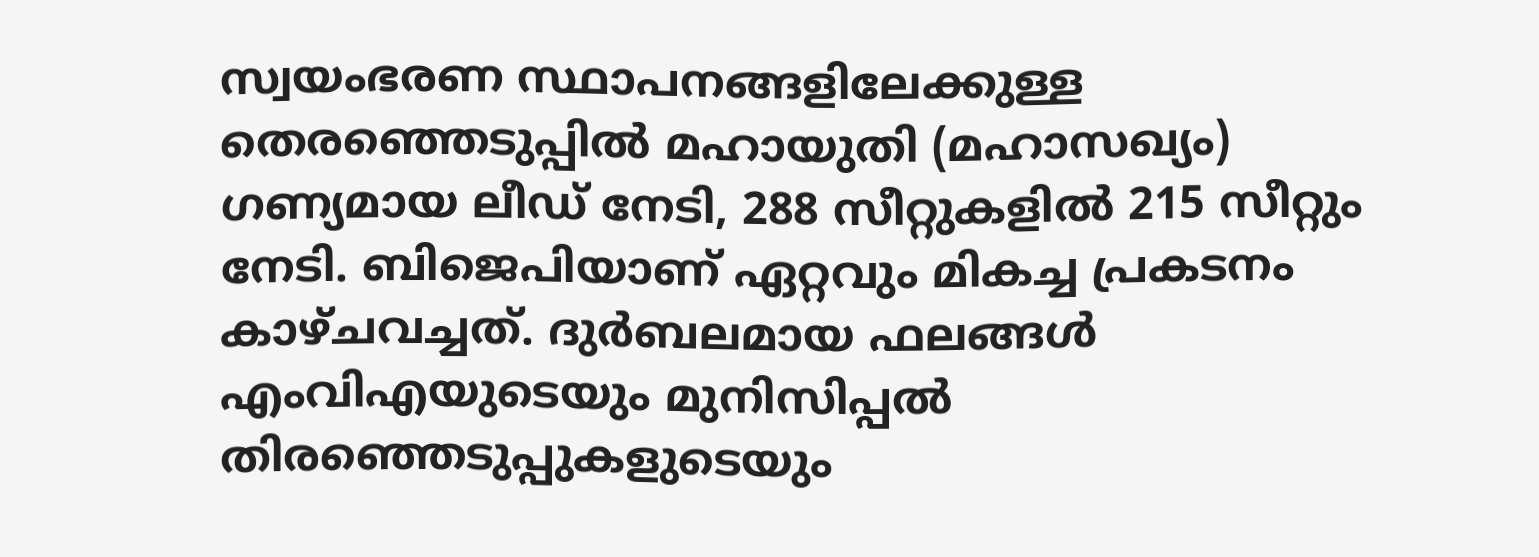സ്വയംഭരണ സ്ഥാപനങ്ങളിലേക്കുള്ള തെരഞ്ഞെടുപ്പിൽ മഹായുതി (മഹാസഖ്യം) ഗണ്യമായ ലീഡ് നേടി, 288 സീറ്റുകളിൽ 215 സീറ്റും നേടി. ബിജെപിയാണ് ഏറ്റവും മികച്ച പ്രകടനം കാഴ്ചവച്ചത്. ദുർബലമായ ഫലങ്ങൾ എംവിഎയുടെയും മുനിസിപ്പൽ തിരഞ്ഞെടുപ്പുകളുടെയും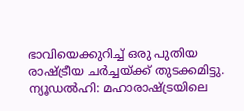ഭാവിയെക്കുറിച്ച് ഒരു പുതിയ രാഷ്ട്രീയ ചർച്ചയ്ക്ക് തുടക്കമിട്ടു. ന്യൂഡൽഹി: മഹാരാഷ്ട്രയിലെ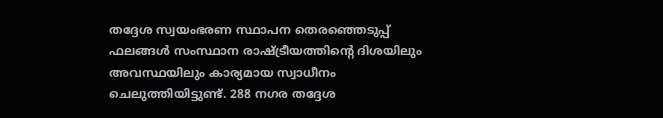തദ്ദേശ സ്വയംഭരണ സ്ഥാപന തെരഞ്ഞെടുപ്പ് ഫലങ്ങൾ സംസ്ഥാന രാഷ്ട്രീയത്തിന്റെ ദിശയിലും അവസ്ഥയിലും കാര്യമായ സ്വാധീനം ചെലുത്തിയിട്ടുണ്ട്. 288 നഗര തദ്ദേശ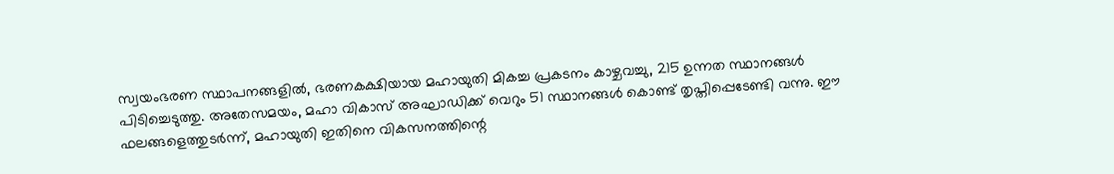സ്വയംഭരണ സ്ഥാപനങ്ങളിൽ, ഭരണകക്ഷിയായ മഹായുതി മികച്ച പ്രകടനം കാഴ്ചവച്ചു, 215 ഉന്നത സ്ഥാനങ്ങൾ പിടിച്ചെടുത്തു. അതേസമയം, മഹാ വികാസ് അഘാഡിക്ക് വെറും 51 സ്ഥാനങ്ങൾ കൊണ്ട് തൃപ്തിപ്പെടേണ്ടി വന്നു. ഈ ഫലങ്ങളെത്തുടർന്ന്, മഹായുതി ഇതിനെ വികസനത്തിന്റെ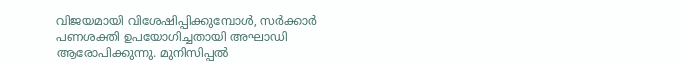വിജയമായി വിശേഷിപ്പിക്കുമ്പോൾ, സർക്കാർ പണശക്തി ഉപയോഗിച്ചതായി അഘാഡി ആരോപിക്കുന്നു. മുനിസിപ്പൽ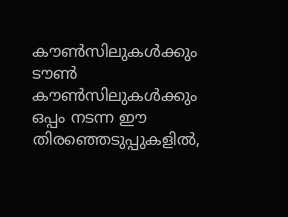കൗൺസിലുകൾക്കും ടൗൺ കൗൺസിലുകൾക്കും ഒപ്പം നടന്ന ഈ തിരഞ്ഞെടുപ്പുകളിൽ,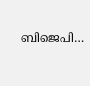ബിജെപി…